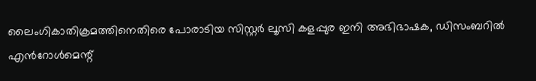ലൈംഗികാതിക്രമത്തിനെതിരെ പോരാടിയ സിസ്റ്റര്‍ ലൂസി കളപ്പുര ഇനി അഭിഭാഷക, ഡിസംബറില്‍ എൻറോൾമെന്റ്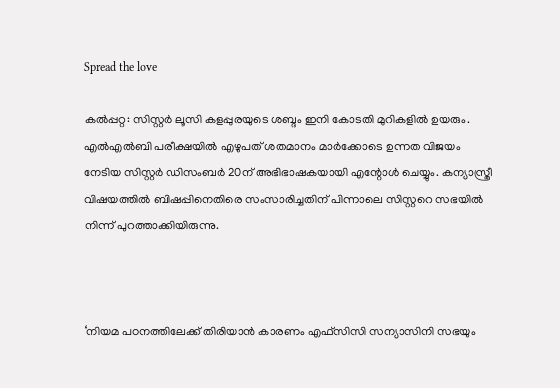Spread the love

കല്‍പ്പറ്റ: സിസ്റ്റര്‍ ലൂസി കളപ്പുരയുടെ ശബ്ദം ഇനി കോടതി മുറികളില്‍ ഉയരും. എല്‍എല്‍ബി പരീക്ഷയില്‍ എഴുപത് ശതമാനം മാര്‍ക്കോടെ ഉന്നത വിജയം നേടിയ സിസ്റ്റര്‍ ഡിസംബര്‍ 20ന് അഭിഭാഷകയായി എന്റോള്‍ ചെയ്യും. കന്യാസ്ത്രീ വിഷയത്തില്‍ ബിഷപ്പിനെതിരെ സംസാരിച്ചതിന് പിന്നാലെ സിസ്റ്ററെ സഭയില്‍ നിന്ന് പുറത്താക്കിയിരുന്നു.



‘നിയമ പഠനത്തിലേക്ക് തിരിയാന്‍ കാരണം എഫ്‌സിസി സന്യാസിനി സഭയും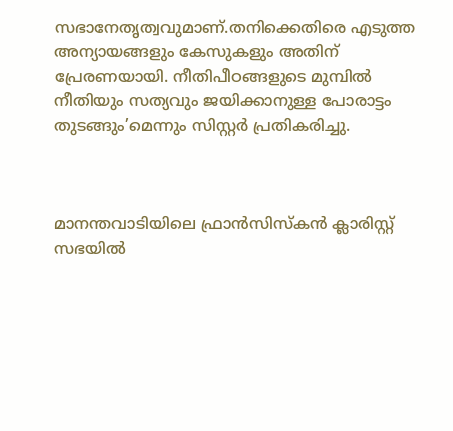സഭാനേതൃത്വവുമാണ്.തനിക്കെതിരെ എടുത്ത അന്യായങ്ങളും കേസുകളും അതിന് പ്രേരണയായി. നീതിപീഠങ്ങളുടെ മുമ്പില്‍ നീതിയും സത്യവും ജയിക്കാനുള്ള പോരാട്ടം തുടങ്ങും’മെന്നും സിസ്റ്റര്‍ പ്രതികരിച്ചു.



മാനന്തവാടിയിലെ ഫ്രാന്‍സിസ്‌കന്‍ ക്ലാരിസ്റ്റ് സഭയില്‍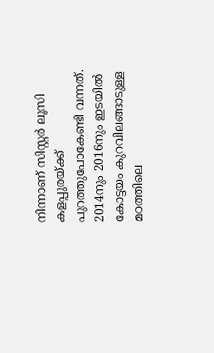നിന്നാണ് സിസ്റ്റര്‍ ലൂസി കളപ്പുരയ്ക്ക് പുറത്തുപോകേണ്ടി വന്നത്. 2014നും 2016നും ഇടയില്‍ കോട്ടയം കുറവിലങ്ങാടുള്ള മഠത്തിലെ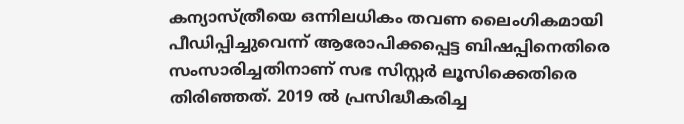കന്യാസ്ത്രീയെ ഒന്നിലധികം തവണ ലൈംഗികമായി പീഡിപ്പിച്ചുവെന്ന് ആരോപിക്കപ്പെട്ട ബിഷപ്പിനെതിരെ സംസാരിച്ചതിനാണ് സഭ സിസ്റ്റര്‍ ലൂസിക്കെതിരെ തിരിഞ്ഞത്. 2019 ല്‍ പ്രസിദ്ധീകരിച്ച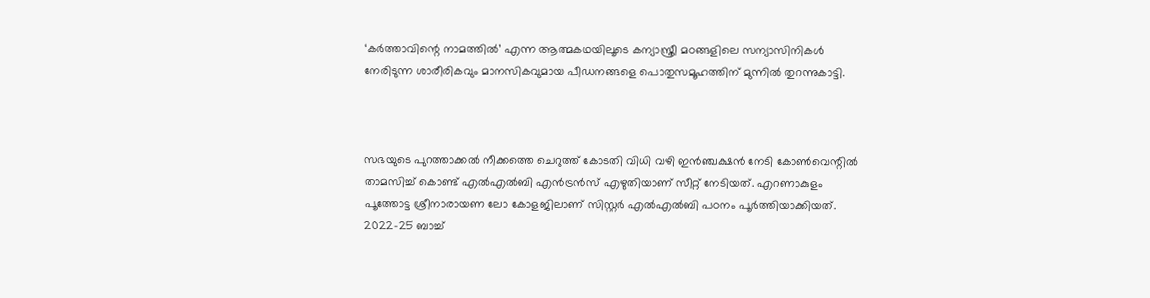‘കര്‍ത്താവിന്റെ നാമത്തില്‍’ എന്ന ആത്മകഥയിലൂടെ കന്യാസ്ത്രീ മഠങ്ങളിലെ സന്യാസിനികള്‍ നേരിടുന്ന ശാരീരികവും മാനസികവുമായ പീഡനങ്ങളെ പൊതുസമൂഹത്തിന് മുന്നില്‍ തുറന്നുകാട്ടി.



സഭയുടെ പുറത്താക്കല്‍ നീക്കത്തെ ചെറുത്ത് കോടതി വിധി വഴി ഇന്‍ഞ്ചക്ഷന്‍ നേടി കോണ്‍വെന്റില്‍ താമസിച്ച് കൊണ്ട് എല്‍എല്‍ബി എന്‍ട്രന്‍സ് എഴുതിയാണ് സീറ്റ് നേടിയത്. എറണാകുളം പൂത്തോട്ട ശ്രീനാരായണ ലോ കോളജിലാണ് സിസ്റ്റര്‍ എല്‍എല്‍ബി പഠനം പൂര്‍ത്തിയാക്കിയത്. 2022-25 ബാച്ച്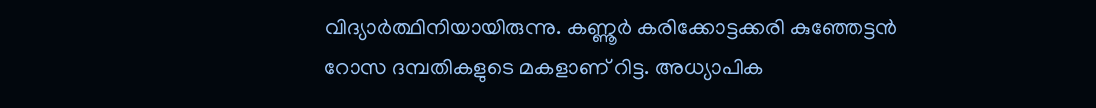വിദ്യാര്‍ത്ഥിനിയായിരുന്നു. കണ്ണൂര്‍ കരിക്കോട്ടക്കരി കുഞ്ഞേട്ടന്‍ റോസ ദമ്പതികളുടെ മകളാണ് റിട്ട. അധ്യാപിക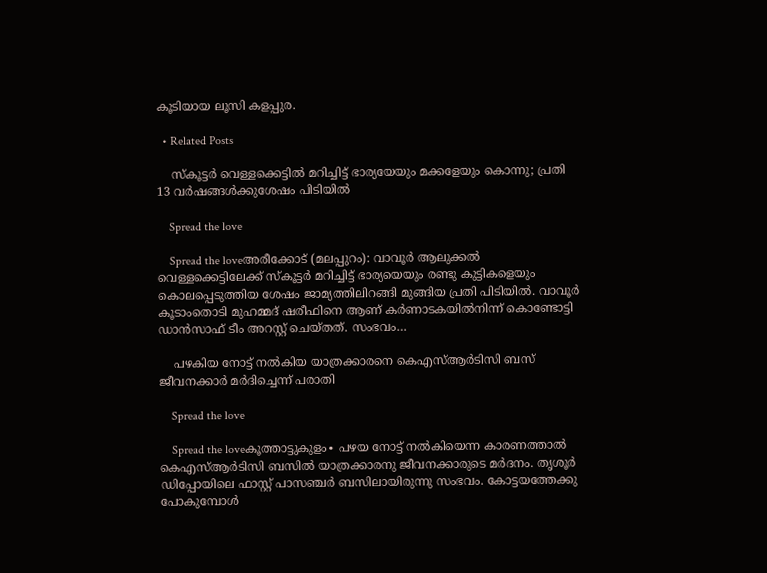കൂടിയായ ലൂസി കളപ്പുര.

  • Related Posts

    സ്കൂട്ടർ വെള്ളക്കെട്ടിൽ മറിച്ചിട്ട് ഭാര്യയേയും മക്കളേയും കൊന്നു; പ്രതി 13 വർഷങ്ങൾക്കുശേഷം പിടിയിൽ

    Spread the love

    Spread the loveഅരീക്കോട് (മലപ്പുറം): വാവൂർ ആലുക്കൽ വെള്ളക്കെട്ടിലേക്ക് സ്കൂട്ടർ മറിച്ചിട്ട് ഭാര്യയെയും രണ്ടു കുട്ടികളെയും കൊലപ്പെടുത്തിയ ശേഷം ജാമ്യത്തിലിറങ്ങി മുങ്ങിയ പ്രതി പിടിയിൽ. വാവൂർ കൂടാംതൊടി മുഹമ്മദ് ഷരീഫിനെ ആണ് കർണാടകയിൽനിന്ന് കൊണ്ടോട്ടി ഡാൻസാഫ് ടീം അറസ്റ്റ് ചെയ്തത്. സംഭവം…

    പഴകിയ നോട്ട് നൽകിയ യാത്രക്കാരനെ കെഎസ്ആർടിസി ബസ് ജീവനക്കാർ മർദിച്ചെന്ന് പരാതി

    Spread the love

    Spread the loveകൂത്താട്ടുകുളം∙ പഴയ നോട്ട് നൽകിയെന്ന കാരണത്താൽ കെഎസ്ആർടിസി ബസിൽ യാത്രക്കാരനു ജീവനക്കാരുടെ മർദനം. തൃശൂർ ഡിപ്പോയിലെ ഫാസ്റ്റ് പാസഞ്ചർ ബസിലായിരുന്നു സംഭവം. കോട്ടയത്തേക്കു പോകുമ്പോൾ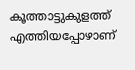കൂത്താട്ടുകുളത്ത് എത്തിയപ്പോഴാണ്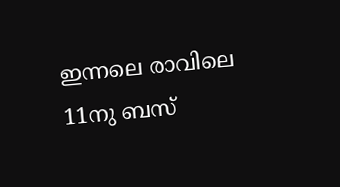ഇന്നലെ രാവിലെ 11നു ബസ്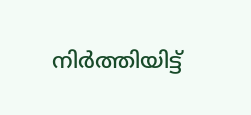നിർത്തിയിട്ട്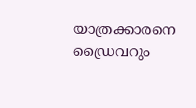യാത്രക്കാരനെ ഡ്രൈവറും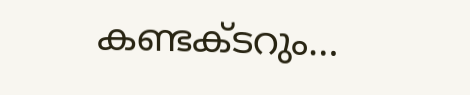കണ്ടക്ടറും…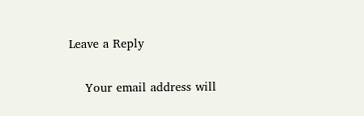Leave a Reply

    Your email address will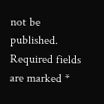not be published. Required fields are marked *